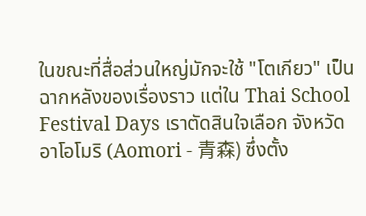ในขณะที่สื่อส่วนใหญ่มักจะใช้ "โตเกียว" เป็นฉากหลังของเรื่องราว แต่ใน Thai School Festival Days เราตัดสินใจเลือก จังหวัดอาโอโมริ (Aomori - 青森) ซึ่งตั้ง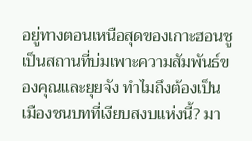อยู่ทางตอนเหนือสุดของเกาะฮอนชู เป็นสถานที่บ่มเพาะความสัมพันธ์ของคุณและยุยจัง ทำไมถึงต้องเป็นเมืองชนบทที่เงียบสงบแห่งนี้? มา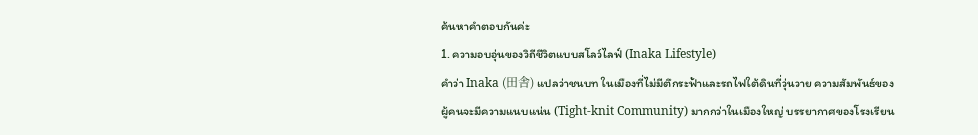ค้นหาคำตอบกันค่ะ
1. ความอบอุ่นของวิถีชีวิตแบบสโลว์ไลฟ์ (Inaka Lifestyle)
คำว่า Inaka (田舎) แปลว่าชนบท ในเมืองที่ไม่มีตึกระฟ้าและรถไฟใต้ดินที่วุ่นวาย ความสัมพันธ์ของผู้คนจะมีความแนบแน่น (Tight-knit Community) มากกว่าในเมืองใหญ่ บรรยากาศของโรงเรียน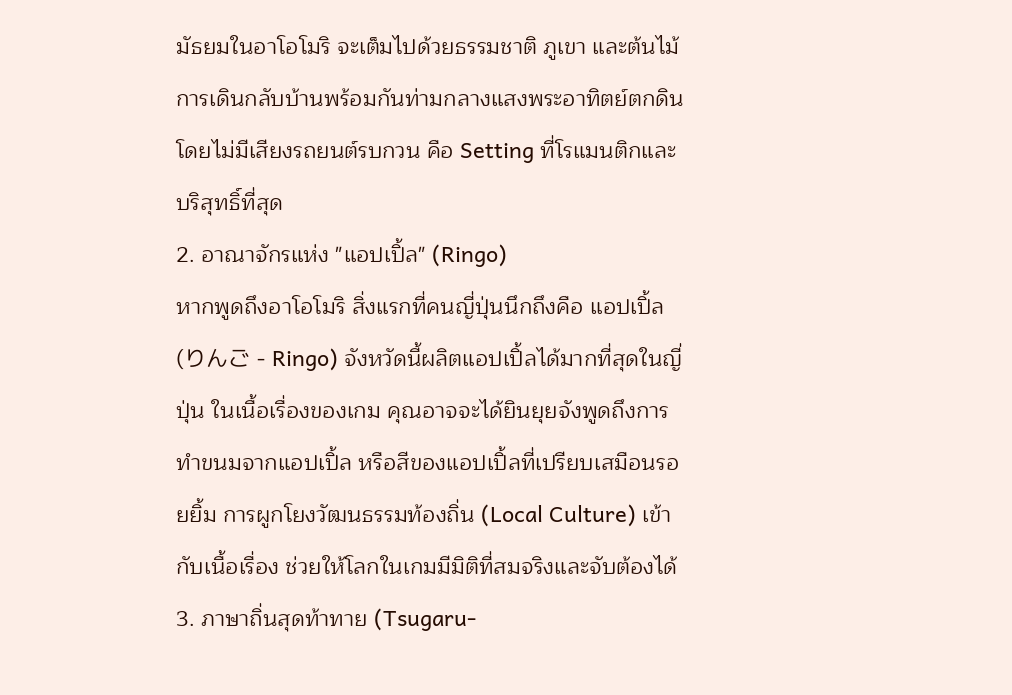มัธยมในอาโอโมริ จะเต็มไปด้วยธรรมชาติ ภูเขา และต้นไม้ การเดินกลับบ้านพร้อมกันท่ามกลางแสงพระอาทิตย์ตกดิน โดยไม่มีเสียงรถยนต์รบกวน คือ Setting ที่โรแมนติกและบริสุทธิ์ที่สุด
2. อาณาจักรแห่ง "แอปเปิ้ล" (Ringo)
หากพูดถึงอาโอโมริ สิ่งแรกที่คนญี่ปุ่นนึกถึงคือ แอปเปิ้ล (りんご - Ringo) จังหวัดนี้ผลิตแอปเปิ้ลได้มากที่สุดในญี่ปุ่น ในเนื้อเรื่องของเกม คุณอาจจะได้ยินยุยจังพูดถึงการทำขนมจากแอปเปิ้ล หรือสีของแอปเปิ้ลที่เปรียบเสมือนรอยยิ้ม การผูกโยงวัฒนธรรมท้องถิ่น (Local Culture) เข้ากับเนื้อเรื่อง ช่วยให้โลกในเกมมีมิติที่สมจริงและจับต้องได้
3. ภาษาถิ่นสุดท้าทาย (Tsugaru-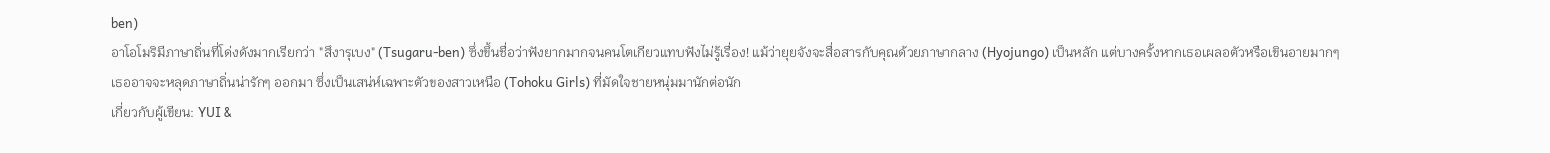ben)
อาโอโมริมีภาษาถิ่นที่โด่งดังมากเรียกว่า "สึงารุเบง" (Tsugaru-ben) ซึ่งขึ้นชื่อว่าฟังยากมากจนคนโตเกียวแทบฟังไม่รู้เรื่อง! แม้ว่ายุยจังจะสื่อสารกับคุณด้วยภาษากลาง (Hyojungo) เป็นหลัก แต่บางครั้งหากเธอเผลอตัวหรือเขินอายมากๆ เธออาจจะหลุดภาษาถิ่นน่ารักๆ ออกมา ซึ่งเป็นเสน่ห์เฉพาะตัวของสาวเหนือ (Tohoku Girls) ที่มัดใจชายหนุ่มมานักต่อนัก
เกี่ยวกับผู้เขียน: YUI &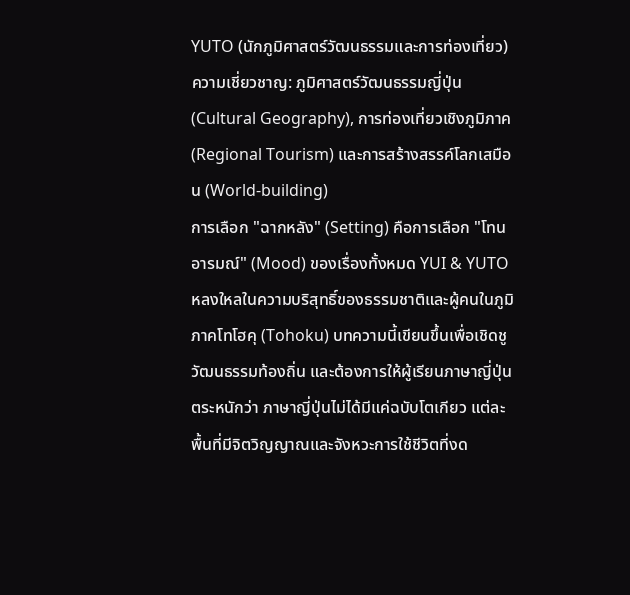YUTO (นักภูมิศาสตร์วัฒนธรรมและการท่องเที่ยว)
ความเชี่ยวชาญ: ภูมิศาสตร์วัฒนธรรมญี่ปุ่น (Cultural Geography), การท่องเที่ยวเชิงภูมิภาค (Regional Tourism) และการสร้างสรรค์โลกเสมือน (World-building)
การเลือก "ฉากหลัง" (Setting) คือการเลือก "โทนอารมณ์" (Mood) ของเรื่องทั้งหมด YUI & YUTO หลงใหลในความบริสุทธิ์ของธรรมชาติและผู้คนในภูมิภาคโทโฮคุ (Tohoku) บทความนี้เขียนขึ้นเพื่อเชิดชูวัฒนธรรมท้องถิ่น และต้องการให้ผู้เรียนภาษาญี่ปุ่นตระหนักว่า ภาษาญี่ปุ่นไม่ได้มีแค่ฉบับโตเกียว แต่ละพื้นที่มีจิตวิญญาณและจังหวะการใช้ชีวิตที่งด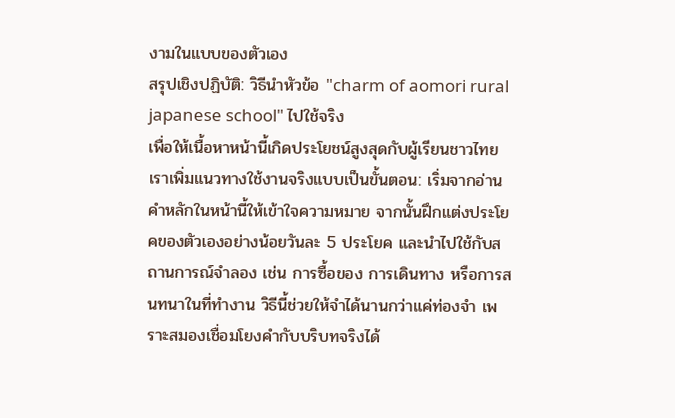งามในแบบของตัวเอง
สรุปเชิงปฏิบัติ: วิธีนำหัวข้อ "charm of aomori rural japanese school" ไปใช้จริง
เพื่อให้เนื้อหาหน้านี้เกิดประโยชน์สูงสุดกับผู้เรียนชาวไทย เราเพิ่มแนวทางใช้งานจริงแบบเป็นขั้นตอน: เริ่มจากอ่านคำหลักในหน้านี้ให้เข้าใจความหมาย จากนั้นฝึกแต่งประโยคของตัวเองอย่างน้อยวันละ 5 ประโยค และนำไปใช้กับสถานการณ์จำลอง เช่น การซื้อของ การเดินทาง หรือการสนทนาในที่ทำงาน วิธีนี้ช่วยให้จำได้นานกว่าแค่ท่องจำ เพราะสมองเชื่อมโยงคำกับบริบทจริงได้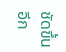ชัดขึ้น
อีก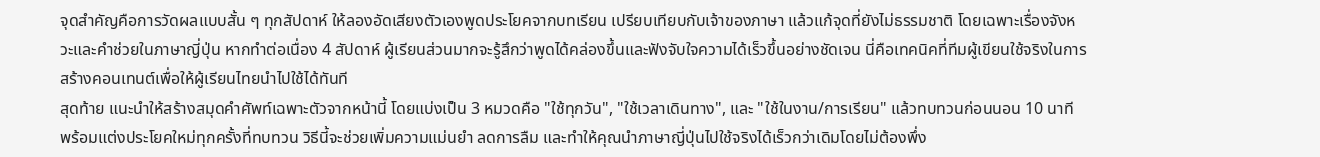จุดสำคัญคือการวัดผลแบบสั้น ๆ ทุกสัปดาห์ ให้ลองอัดเสียงตัวเองพูดประโยคจากบทเรียน เปรียบเทียบกับเจ้าของภาษา แล้วแก้จุดที่ยังไม่ธรรมชาติ โดยเฉพาะเรื่องจังหวะและคำช่วยในภาษาญี่ปุ่น หากทำต่อเนื่อง 4 สัปดาห์ ผู้เรียนส่วนมากจะรู้สึกว่าพูดได้คล่องขึ้นและฟังจับใจความได้เร็วขึ้นอย่างชัดเจน นี่คือเทคนิคที่ทีมผู้เขียนใช้จริงในการสร้างคอนเทนต์เพื่อให้ผู้เรียนไทยนำไปใช้ได้ทันที
สุดท้าย แนะนำให้สร้างสมุดคำศัพท์เฉพาะตัวจากหน้านี้ โดยแบ่งเป็น 3 หมวดคือ "ใช้ทุกวัน", "ใช้เวลาเดินทาง", และ "ใช้ในงาน/การเรียน" แล้วทบทวนก่อนนอน 10 นาที พร้อมแต่งประโยคใหม่ทุกครั้งที่ทบทวน วิธีนี้จะช่วยเพิ่มความแม่นยำ ลดการลืม และทำให้คุณนำภาษาญี่ปุ่นไปใช้จริงได้เร็วกว่าเดิมโดยไม่ต้องพึ่ง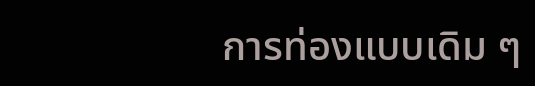การท่องแบบเดิม ๆ